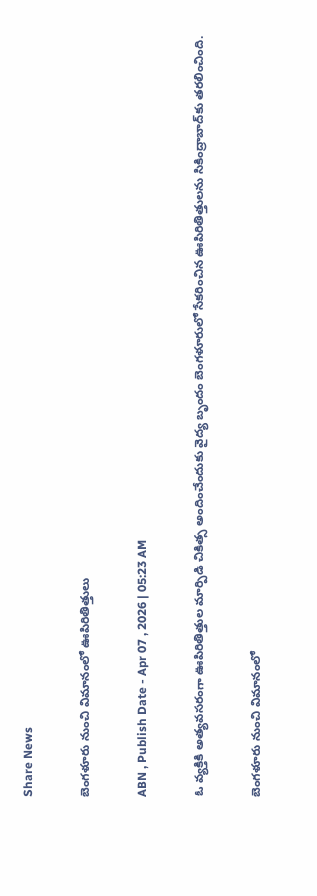Share News

బెంగళూరు నుంచి విమానంలో ఊపిరితిత్తులు

ABN , Publish Date - Apr 07 , 2026 | 05:23 AM

ఓ వ్యక్తికి అత్యవసరంగా ఊపిరితిత్తుల మార్పిడి చికిత్స అందించేందుకు వైద్య బృందం బెంగళూరులో సేకరించిన ఊపిరితిత్తులను సికింద్రాబాద్‌కు తరలించింది.

బెంగళూరు నుంచి విమానంలో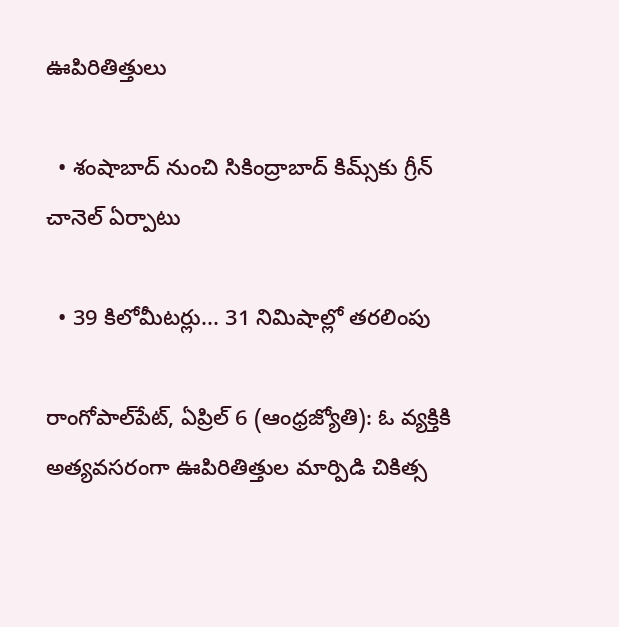ఊపిరితిత్తులు

  • శంషాబాద్‌ నుంచి సికింద్రాబాద్‌ కిమ్స్‌కు గ్రీన్‌ చానెల్‌ ఏర్పాటు

  • 39 కిలోమీటర్లు... 31 నిమిషాల్లో తరలింపు

రాంగోపాల్‌పేట్‌, ఏప్రిల్‌ 6 (ఆంధ్రజ్యోతి): ఓ వ్యక్తికి అత్యవసరంగా ఊపిరితిత్తుల మార్పిడి చికిత్స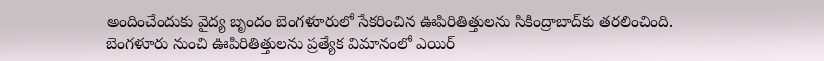అందించేందుకు వైద్య బృందం బెంగళూరులో సేకరించిన ఊపిరితిత్తులను సికింద్రాబాద్‌కు తరలించింది. బెంగళూరు నుంచి ఊపిరితిత్తులను ప్రత్యేక విమానంలో ఎయిర్‌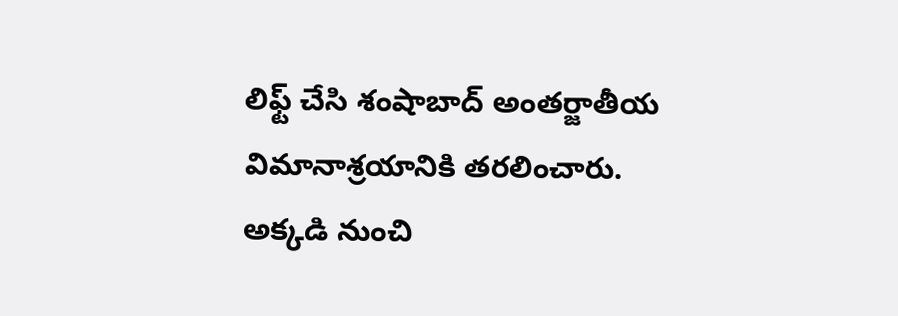లిఫ్ట్‌ చేసి శంషాబాద్‌ అంతర్జాతీయ విమానాశ్రయానికి తరలించారు. అక్కడి నుంచి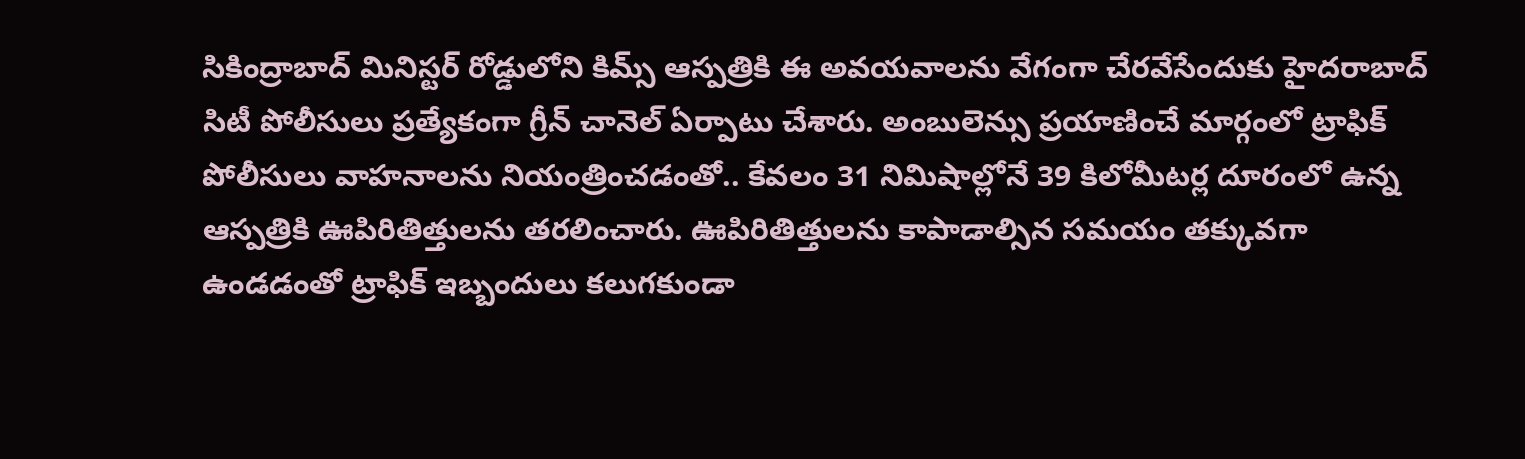సికింద్రాబాద్‌ మినిస్టర్‌ రోడ్డులోని కిమ్స్‌ ఆస్పత్రికి ఈ అవయవాలను వేగంగా చేరవేసేందుకు హైదరాబాద్‌ సిటీ పోలీసులు ప్రత్యేకంగా గ్రీన్‌ చానెల్‌ ఏర్పాటు చేశారు. అంబులెన్సు ప్రయాణించే మార్గంలో ట్రాఫిక్‌ పోలీసులు వాహనాలను నియంత్రించడంతో.. కేవలం 31 నిమిషాల్లోనే 39 కిలోమీటర్ల దూరంలో ఉన్న ఆస్పత్రికి ఊపిరితిత్తులను తరలించారు. ఊపిరితిత్తులను కాపాడాల్సిన సమయం తక్కువగా ఉండడంతో ట్రాఫిక్‌ ఇబ్బందులు కలుగకుండా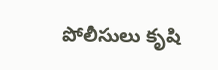పోలీసులు కృషి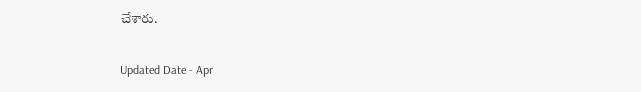చేశారు.

Updated Date - Apr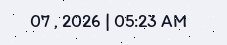07 , 2026 | 05:23 AM